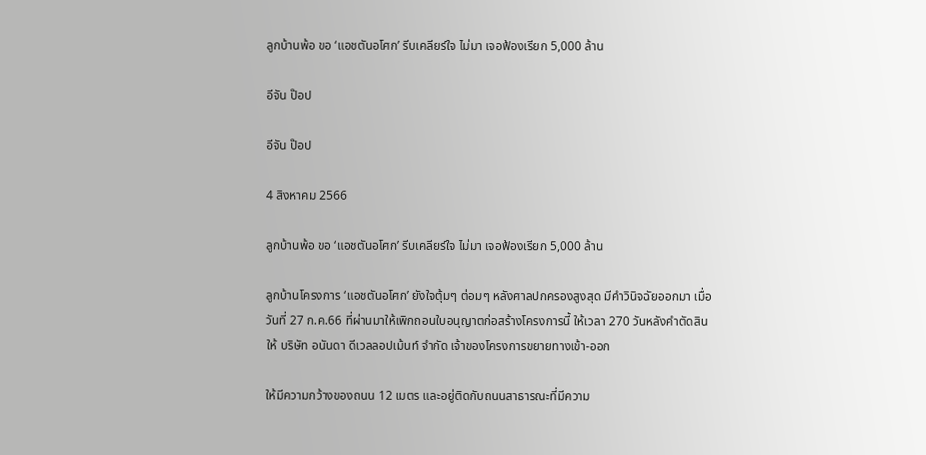ลูกบ้านพ้อ ขอ ‘แอชตันอโศก’ รีบเคลียร์ใจ ไม่มา เจอฟ้องเรียก 5,000 ล้าน

อีจัน ป๊อป

อีจัน ป๊อป

4 สิงหาคม 2566

ลูกบ้านพ้อ ขอ ‘แอชตันอโศก’ รีบเคลียร์ใจ ไม่มา เจอฟ้องเรียก 5,000 ล้าน

ลูกบ้านโครงการ ‘แอชตันอโศก’ ยังใจตุ้มๆ ต่อมๆ หลังศาลปกครองสูงสุด มีคำวินิจฉัยออกมา เมื่อวันที่ 27 ก.ค.66 ที่ผ่านมาให้เพิกถอนใบอนุญาตก่อสร้างโครงการนี้ ให้เวลา 270 วันหลังคำตัดสิน ให้ บริษัท อนันดา ดีเวลลอปเม้นท์ จำกัด เจ้าของโครงการขยายทางเข้า-ออก

ให้มีความกว้างของถนน 12 เมตร และอยู่ติดกับถนนสาธารณะที่มีความ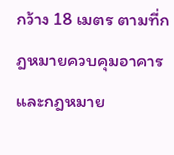กว้าง 18 เมตร ตามที่กฎหมายควบคุมอาคารและกฎหมาย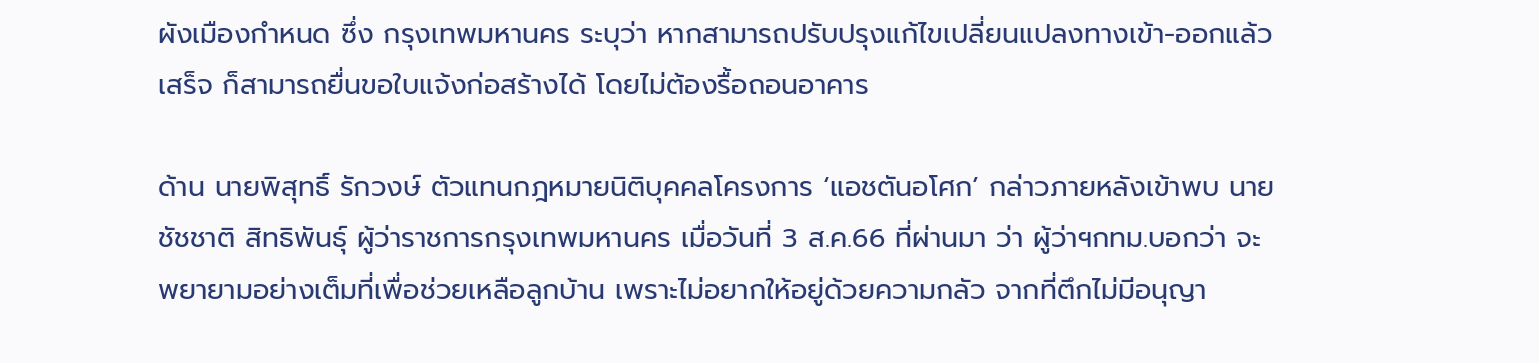ผังเมืองกำหนด ซึ่ง กรุงเทพมหานคร ระบุว่า หากสามารถปรับปรุงแก้ไขเปลี่ยนแปลงทางเข้า-ออกแล้วเสร็จ ก็สามารถยื่นขอใบแจ้งก่อสร้างได้ โดยไม่ต้องรื้อถอนอาคาร

ด้าน นายพิสุทธิ์ รักวงษ์ ตัวแทนกฎหมายนิติบุคคลโครงการ ‘แอชตันอโศก’ กล่าวภายหลังเข้าพบ นายชัชชาติ สิทธิพันธุ์ ผู้ว่าราชการกรุงเทพมหานคร เมื่อวันที่ 3 ส.ค.66 ที่ผ่านมา ว่า ผู้ว่าฯกทม.บอกว่า จะพยายามอย่างเต็มที่เพื่อช่วยเหลือลูกบ้าน เพราะไม่อยากให้อยู่ด้วยความกลัว จากที่ตึกไม่มีอนุญา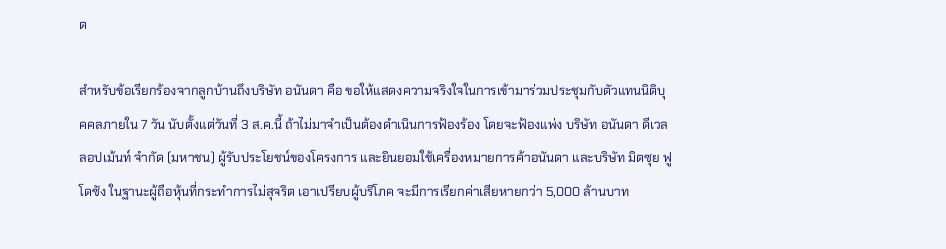ต

สำหรับข้อเรียกร้องจากลูกบ้านถึงบริษัท อนันดา คือ ขอให้แสดงความจริงใจในการเข้ามาร่วมประชุมกับตัวแทนนิติบุคคลภายใน 7 วัน นับตั้งแต่วันที่ 3 ส.ค.นี้ ถ้าไม่มาจำเป็นต้องดำเนินการฟ้องร้อง โดยจะฟ้องแพ่ง บริษัท อนันดา ดีเวลลอปเม้นท์ จำกัด (มหาชน) ผู้รับประโยชน์ของโครงการ และยินยอมใช้เครื่องหมายการค้าอนันดา และบริษัท มิตซุย ฟูโดซัง ในฐานะผู้ถือหุ้นที่กระทำการไม่สุจริต เอาเปรียบผู้บริโภค จะมีการเรียกค่าเสียหายกว่า 5,000 ล้านบาท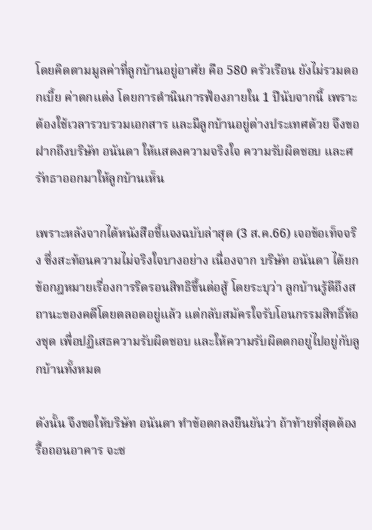โดยคิดตามมูลค่าที่ลูกบ้านอยู่อาศัย คือ 580 ครัวเรือน ยังไม่รวมดอกเบี้ย ค่าตกแต่ง โดยการดำนินการฟ้องภายใน 1 ปีนับจากนี้ เพราะต้องใช้เวลารวบรวมเอกสาร และมีลูกบ้านอยู่ต่างประเทศด้วย จึงขอฝากถึงบริษัท อนันดา ให้แสดงความจริงใจ ความรับผิดชอบ และศรัทธาออกมาให้ลูกบ้านเห็น

เพราะหลังจากได้หนังสือชี้แจงฉบับล่าสุด (3 ส.ค.66) เจอข้อเท็จจริง ซึ่งสะท้อนความไม่จริงใจบางอย่าง เนื่องจาก บริษัท อนันดา ได้ยกข้อกฎหมายเรื่องการริดรอนสิทธิขึ้นต่อสู้ โดยระบุว่า ลูกบ้านรู้ดีถึงสถานะของคดีโดยตลอดอยู่แล้ว แต่กลับสมัครใจรับโอนกรรมสิทธิ์ห้องชุด เพื่อปฏิเสธความรับผิดชอบ และให้ความรับผิดตกอยู่ไปอยู่กับลูกบ้านทั้งหมด

ดังนั้น จึงขอให้บริษัท อนันดา ทำข้อตกลงยืนยันว่า ถ้าท้ายที่สุดต้องรื้อถอนอาคาร จะช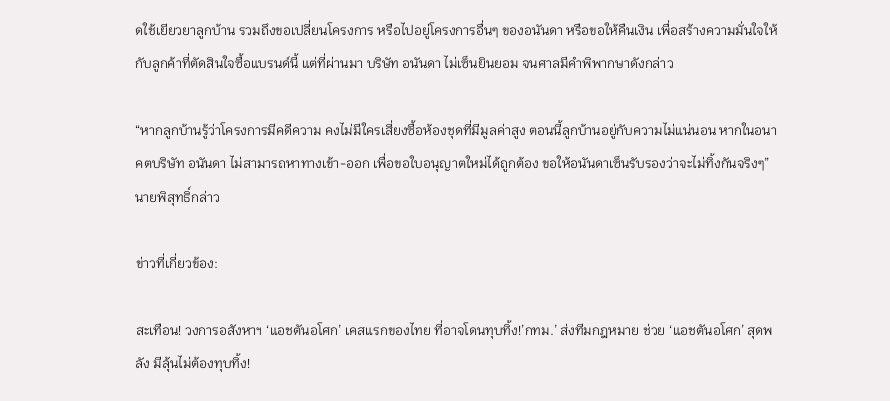ดใช้เยียวยาลูกบ้าน รวมถึงขอเปลี่ยนโครงการ หรือไปอยู่โครงการอื่นๆ ของอนันดา หรือขอให้คืนเงิน เพื่อสร้างความมั่นใจให้กับลูกค้าที่ตัดสินใจซื้อแบรนด์นี้ แต่ที่ผ่านมา บริษัท อนันดา ไม่เซ็นยินยอม จนศาลมีคำพิพากษาดังกล่าว

“หากลูกบ้านรู้ว่าโครงการมีคดีความ คงไม่มีใครเสี่ยงซื้อห้องชุดที่มีมูลค่าสูง ตอนนี้ลูกบ้านอยู่กับความไม่แน่นอน หากในอนาคตบริษัท อนันดา ไม่สามารถหาทางเข้า-ออก เพื่อขอใบอนุญาตใหม่ได้ถูกต้อง ขอให้อนันดาเซ็นรับรองว่าจะไม่ทิ้งกันจริงๆ” นายพิสุทธิ์กล่าว

ข่าวที่เกี่ยวข้อง:

สะเทือน! วงการอสังหาฯ ‘แอชตันอโศก’ เคสแรกของไทย ที่อาจโดนทุบทิ้ง!’กทม.’ ส่งทีมกฎหมาย ช่วย ‘แอชตันอโศก’ สุดพลัง มีลุ้นไม่ต้องทุบทิ้ง!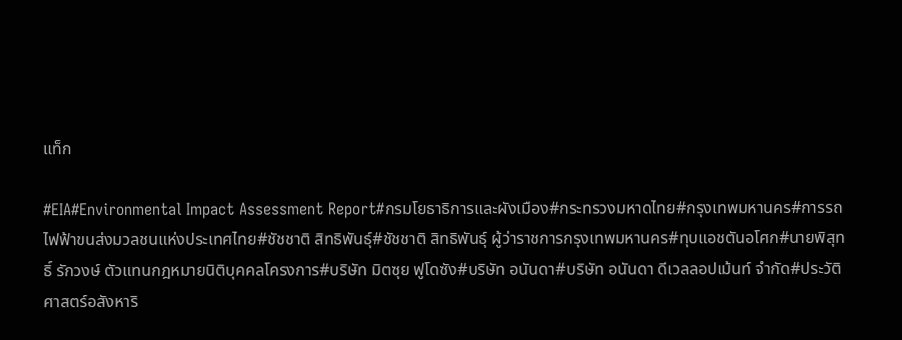แท็ก

#EIA#Environmental Impact Assessment Report#กรมโยธาธิการและผังเมือง#กระทรวงมหาดไทย#กรุงเทพมหานคร#การรถไฟฟ้าขนส่งมวลชนแห่งประเทศไทย#ชัชชาติ สิทธิพันธุ์#ชัชชาติ สิทธิพันธุ์ ผู้ว่าราชการกรุงเทพมหานคร#ทุบแอชตันอโศก#นายพิสุทธิ์ รักวงษ์ ตัวแทนกฎหมายนิติบุคคลโครงการ#บริษัท มิตซุย ฟูโดซัง#บริษัท อนันดา#บริษัท อนันดา ดีเวลลอปเม้นท์ จำกัด#ประวัติศาสตร์อสังหาริ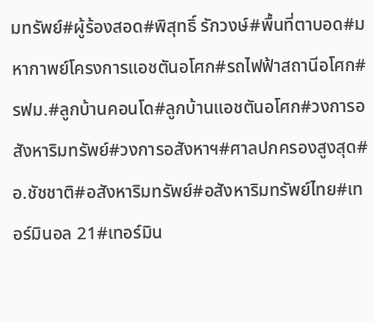มทรัพย์#ผู้ร้องสอด#พิสุทธิ์ รักวงษ์#พื้นที่ตาบอด#มหากาพย์โครงการแอชตันอโศก#รถไฟฟ้าสถานีอโศก#รฟม.#ลูกบ้านคอนโด#ลูกบ้านแอชตันอโศก#วงการอสังหาริมทรัพย์#วงการอสังหาฯ#ศาลปกครองสูงสุด#อ.ชัชชาติ#อสังหาริมทรัพย์#อสังหาริมทรัพย์ไทย#เทอร์มินอล 21#เทอร์มิน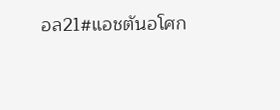อล21#แอชตันอโศก